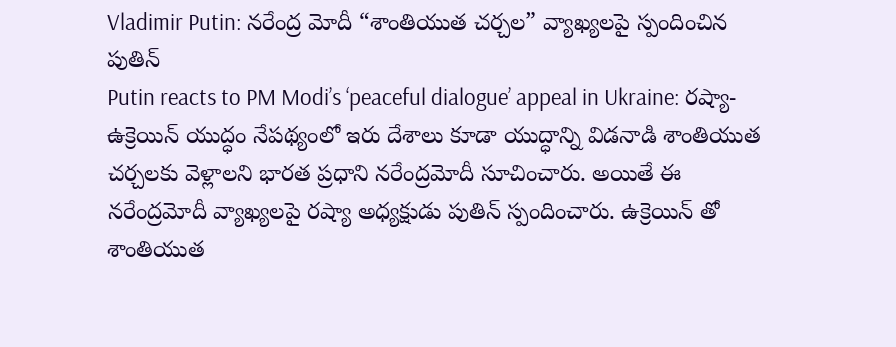Vladimir Putin: నరేంద్ర మోదీ “శాంతియుత చర్చల” వ్యాఖ్యలపై స్పందించిన పుతిన్
Putin reacts to PM Modi’s ‘peaceful dialogue’ appeal in Ukraine: రష్యా-ఉక్రెయిన్ యుద్ధం నేపథ్యంలో ఇరు దేశాలు కూడా యుద్ధాన్ని విడనాడి శాంతియుత చర్చలకు వెళ్లాలని భారత ప్రధాని నరేంద్రమోదీ సూచించారు. అయితే ఈ నరేంద్రమోదీ వ్యాఖ్యలపై రష్యా అధ్యక్షుడు పుతిన్ స్పందించారు. ఉక్రెయిన్ తో శాంతియుత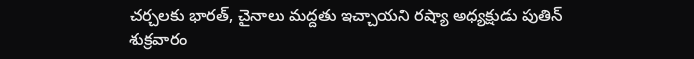చర్చలకు భారత్, చైనాలు మద్దతు ఇచ్చాయని రష్యా అధ్యక్షుడు పుతిన్ శుక్రవారం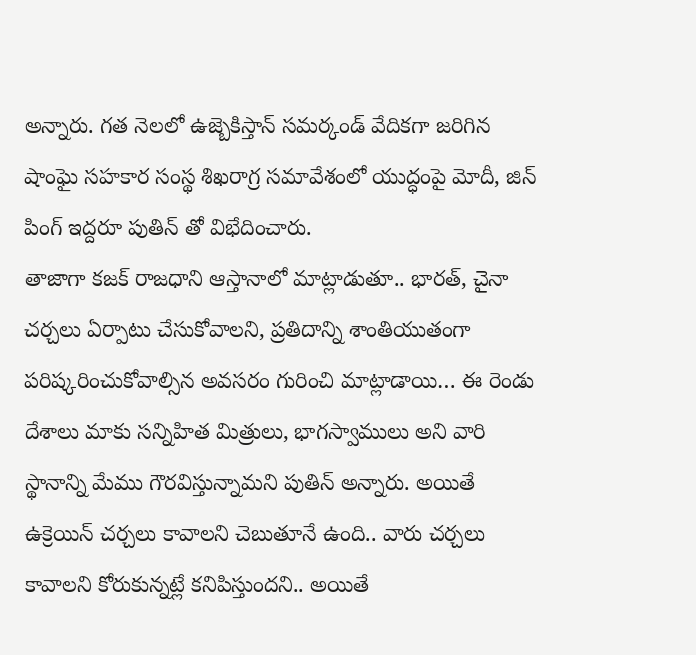అన్నారు. గత నెలలో ఉజ్బెకిస్తాన్ సమర్కండ్ వేదికగా జరిగిన షాంఘై సహకార సంస్థ శిఖరాగ్ర సమావేశంలో యుద్ధంపై మోదీ, జిన్ పింగ్ ఇద్దరూ పుతిన్ తో విభేదించారు.
తాజాగా కజక్ రాజధాని ఆస్తానాలో మాట్లాడుతూ.. భారత్, చైనా చర్చలు ఏర్పాటు చేసుకోవాలని, ప్రతిదాన్ని శాంతియుతంగా పరిష్కరించుకోవాల్సిన అవసరం గురించి మాట్లాడాయి… ఈ రెండు దేశాలు మాకు సన్నిహిత మిత్రులు, భాగస్వాములు అని వారి స్థానాన్ని మేము గౌరవిస్తున్నామని పుతిన్ అన్నారు. అయితే ఉక్రెయిన్ చర్చలు కావాలని చెబుతూనే ఉంది.. వారు చర్చలు కావాలని కోరుకున్నట్లే కనిపిస్తుందని.. అయితే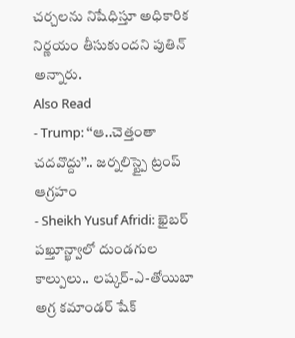చర్చలను నిషేధిస్తూ అధికారిక నిర్ణయం తీసుకుందని పుతిన్ అన్నారు.
Also Read
- Trump: ‘‘ఆ..చెత్తంతా చదవొద్దు’’.. జర్నలిస్ట్పై ట్రంప్ ఆగ్రహం
- Sheikh Yusuf Afridi: ఖైబర్ పఖ్తూన్ఖ్వాలో దుండగుల కాల్పులు.. లష్కర్-ఎ-తోయిబా అగ్ర కమాండర్ షేక్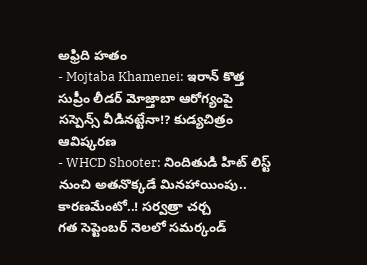అఫ్రిది హతం
- Mojtaba Khamenei: ఇరాన్ కొత్త సుప్రీం లీడర్ మోజ్తాబా ఆరోగ్యంపై సస్పెన్స్ వీడినట్టేనా!? కుడ్యచిత్రం ఆవిష్కరణ
- WHCD Shooter: నిందితుడి హిట్ లిస్ట్ నుంచి అతనొక్కడే మినహాయింపు.. కారణమేంటో..! సర్వత్రా చర్చ
గత సెప్టెంబర్ నెలలో సమర్కండ్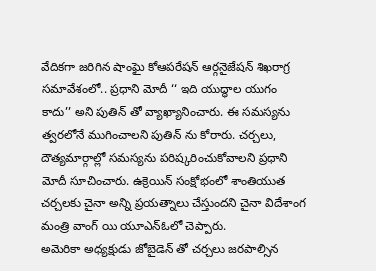వేదికగా జరిగిన షాంఘై కోఆపరేషన్ ఆర్గనైజేషన్ శిఖరాగ్ర సమావేశంలో.. ప్రధాని మోదీ ‘‘ ఇది యుద్ధాల యుగం కాదు’’ అని పుతిన్ తో వ్యాఖ్యానించారు. ఈ సమస్యను త్వరలోనే ముగించాలని పుతిన్ ను కోరారు. చర్చలు, దౌత్యమార్గాల్లో సమస్యను పరిష్కరించుకోవాలని ప్రధాని మోదీ సూచించారు. ఉక్రెయిన్ సంక్షోభంలో శాంతియుత చర్చలకు చైనా అన్ని ప్రయత్నాలు చేస్తుందని చైనా విదేశాంగ మంత్రి వాంగ్ యి యూఎన్ఓలో చెప్పారు.
అమెరికా అధ్యక్షుడు జోబైడెన్ తో చర్చలు జరపాల్సిన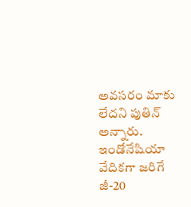అవసరం మాకు లేదని పుతిన్ అన్నారు. ఇండోనేషియా వేదికగా జరిగే జీ-20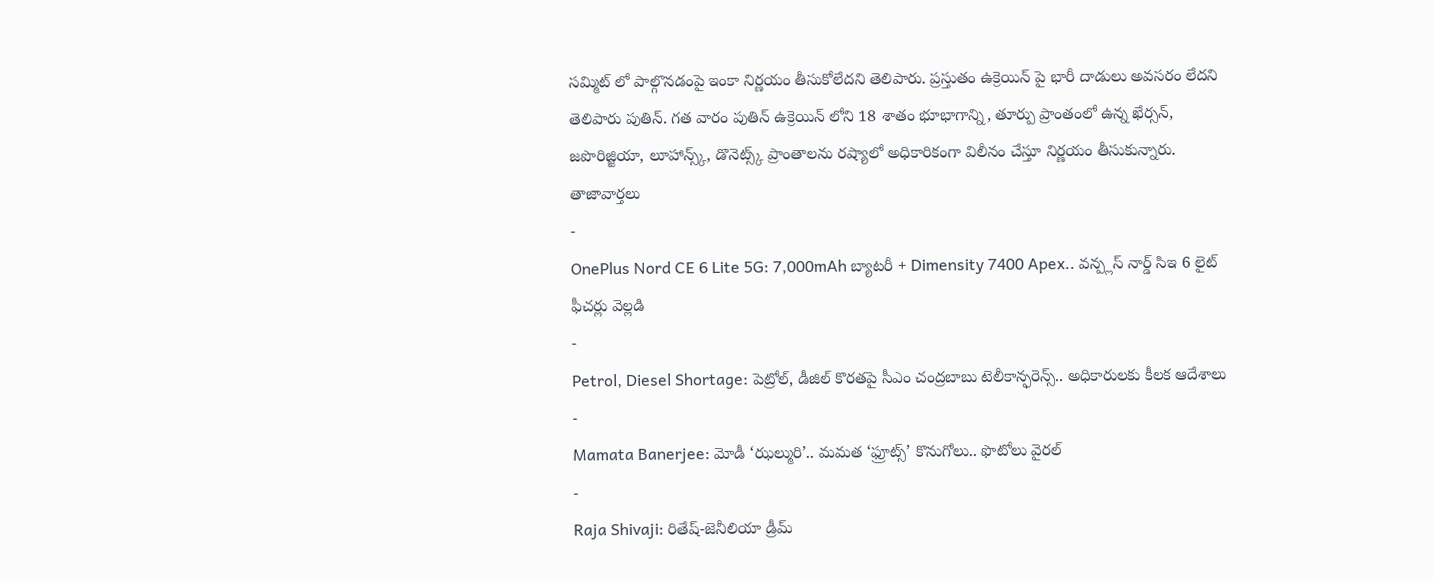సమ్మిట్ లో పాల్గొనడంపై ఇంకా నిర్ణయం తీసుకోలేదని తెలిపారు. ప్రస్తుతం ఉక్రెయిన్ పై భారీ దాడులు అవసరం లేదని తెలిపారు పుతిన్. గత వారం పుతిన్ ఉక్రెయిన్ లోని 18 శాతం భూభాగాన్ని, తూర్పు ప్రాంతంలో ఉన్న ఖేర్సన్, జపొరిజ్జియా, లూహాన్స్క్, డొనెట్స్క్ ప్రాంతాలను రష్యాలో అధికారికంగా విలీనం చేస్తూ నిర్ణయం తీసుకున్నారు.
తాజావార్తలు
-
OnePlus Nord CE 6 Lite 5G: 7,000mAh బ్యాటరీ + Dimensity 7400 Apex.. వన్ప్లస్ నార్డ్ సిఇ 6 లైట్ ఫీచర్లు వెల్లడి
-
Petrol, Diesel Shortage: పెట్రోల్, డీజిల్ కొరతపై సీఎం చంద్రబాబు టెలీకాన్ఫరెన్స్.. అధికారులకు కీలక ఆదేశాలు
-
Mamata Banerjee: మోడీ ‘ఝల్మురి’.. మమత ‘ఫ్రూట్స్’ కొనుగోలు.. ఫొటోలు వైరల్
-
Raja Shivaji: రితేష్-జెనీలియా డ్రీమ్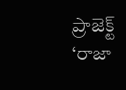ప్రాజెక్ట్ ‘రాజా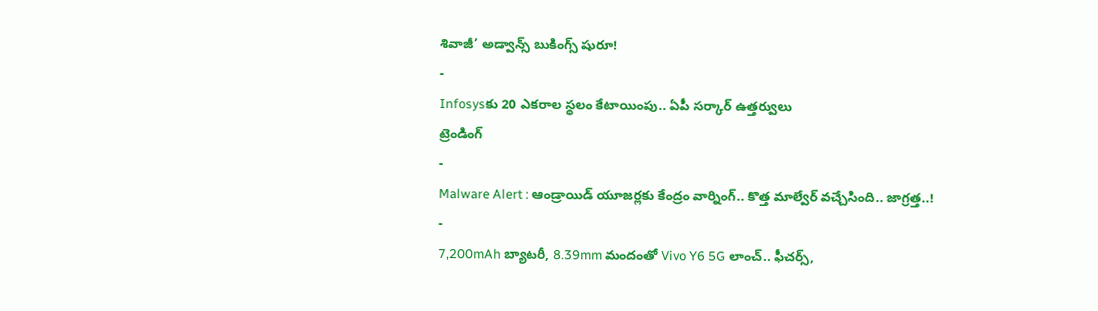శివాజీ’ అడ్వాన్స్ బుకింగ్స్ షురూ!
-
Infosysకు 20 ఎకరాల స్థలం కేటాయింపు.. ఏపీ సర్కార్ ఉత్తర్వులు
ట్రెండింగ్
-
Malware Alert : ఆండ్రాయిడ్ యూజర్లకు కేంద్రం వార్నింగ్.. కొత్త మాల్వేర్ వచ్చేసింది.. జాగ్రత్త..!
-
7,200mAh బ్యాటరీ, 8.39mm మందంతో Vivo Y6 5G లాంచ్.. ఫీచర్స్,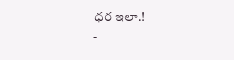ధర ఇలా.!
-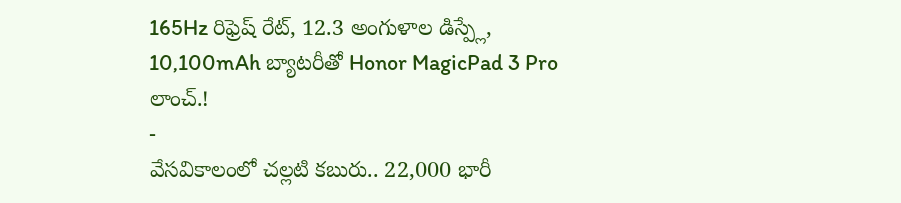165Hz రిఫ్రెష్ రేట్, 12.3 అంగుళాల డిస్ప్లే, 10,100mAh బ్యాటరీతో Honor MagicPad 3 Pro లాంచ్.!
-
వేసవికాలంలో చల్లటి కబురు.. 22,000 భారీ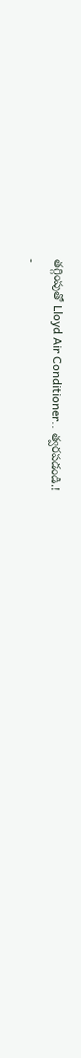తగ్గింపుతో Lloyd Air Conditioner.. త్వరపడండి.!
-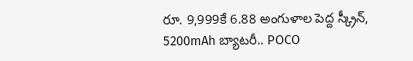రూ. 9,999కే 6.88 అంగుళాల పెద్ద స్క్రీన్, 5200mAh బ్యాటరీ.. POCO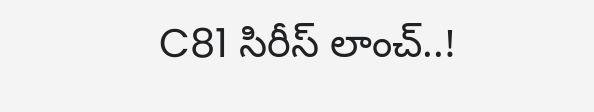C81 సిరీస్ లాంచ్..!